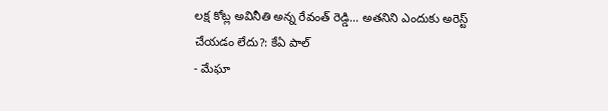లక్ష కోట్ల అవినీతి అన్న రేవంత్ రెడ్డి... అతనిని ఎందుకు అరెస్ట్ చేయడం లేదు?: కేఏ పాల్
- మేఘా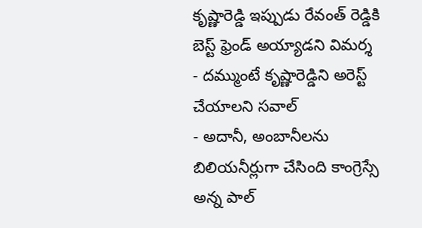కృష్ణారెడ్డి ఇప్పుడు రేవంత్ రెడ్డికి బెస్ట్ ఫ్రెండ్ అయ్యాడని విమర్శ
- దమ్ముంటే కృష్ణారెడ్డిని అరెస్ట్ చేయాలని సవాల్
- అదానీ, అంబానీలను బిలియనీర్లుగా చేసింది కాంగ్రెస్సే అన్న పాల్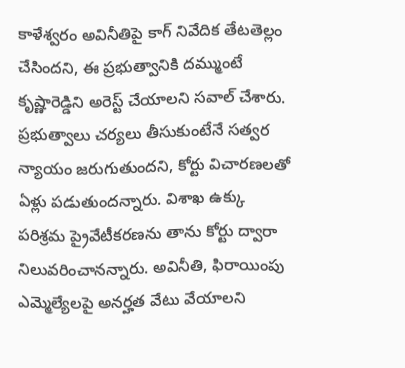కాళేశ్వరం అవినీతిపై కాగ్ నివేదిక తేటతెల్లం చేసిందని, ఈ ప్రభుత్వానికి దమ్ముంటే కృష్ణారెడ్డిని అరెస్ట్ చేయాలని సవాల్ చేశారు. ప్రభుత్వాలు చర్యలు తీసుకుంటేనే సత్వర న్యాయం జరుగుతుందని, కోర్టు విచారణలతో ఏళ్లు పడుతుందన్నారు. విశాఖ ఉక్కు పరిశ్రమ ప్రైవేటీకరణను తాను కోర్టు ద్వారా నిలువరించానన్నారు. అవినీతి, ఫిరాయింపు ఎమ్మెల్యేలపై అనర్హత వేటు వేయాలని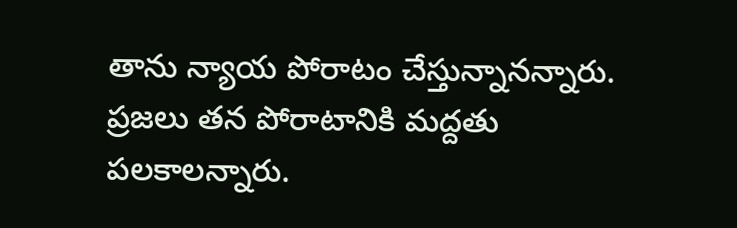తాను న్యాయ పోరాటం చేస్తున్నానన్నారు. ప్రజలు తన పోరాటానికి మద్దతు పలకాలన్నారు.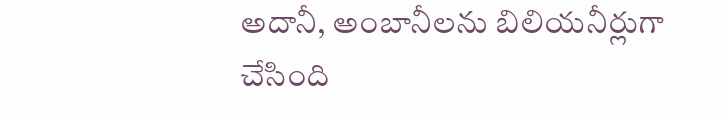అదానీ, అంబానీలను బిలియనీర్లుగా చేసింది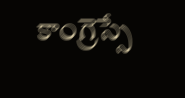కాంగ్రెస్సే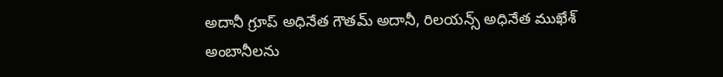అదానీ గ్రూప్ అధినేత గౌతమ్ అదానీ, రిలయన్స్ అధినేత ముఖేశ్ అంబానీలను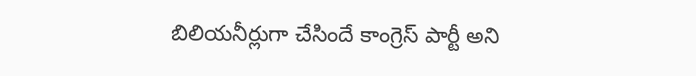బిలియనీర్లుగా చేసిందే కాంగ్రెస్ పార్టీ అని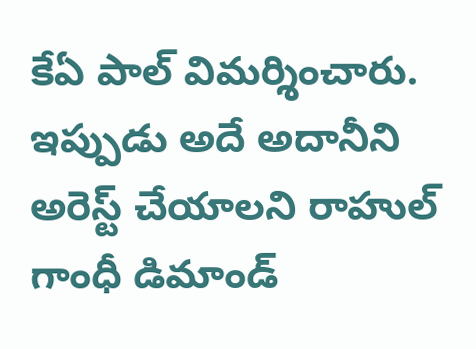కేఏ పాల్ విమర్శించారు. ఇప్పుడు అదే అదానీని అరెస్ట్ చేయాలని రాహుల్ గాంధీ డిమాండ్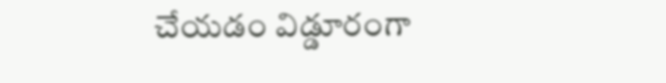చేయడం విడ్డూరంగా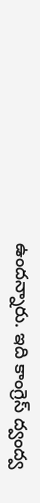ఉందన్నారు. ఇది కాంగ్రెస్ ద్వంద్వ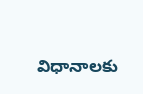విధానాలకు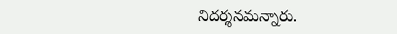నిదర్శనమన్నారు.